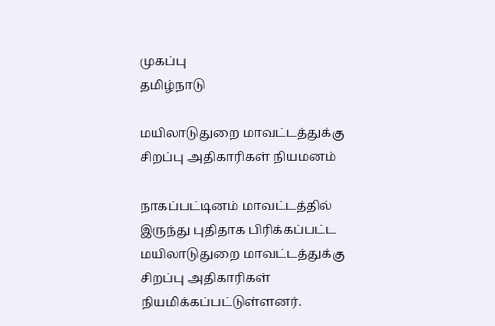முகப்பு
தமிழ்நாடு

மயிலாடுதுறை மாவட்டத்துக்கு சிறப்பு அதிகாரிகள் நியமனம்

நாகப்பட்டினம் மாவட்டத்தில் இருந்து புதிதாக பிரிக்கப்பட்ட மயிலாடுதுறை மாவட்டத்துக்கு சிறப்பு அதிகாரிகள் நியமிக்கப்பட்டுள்ளனர்.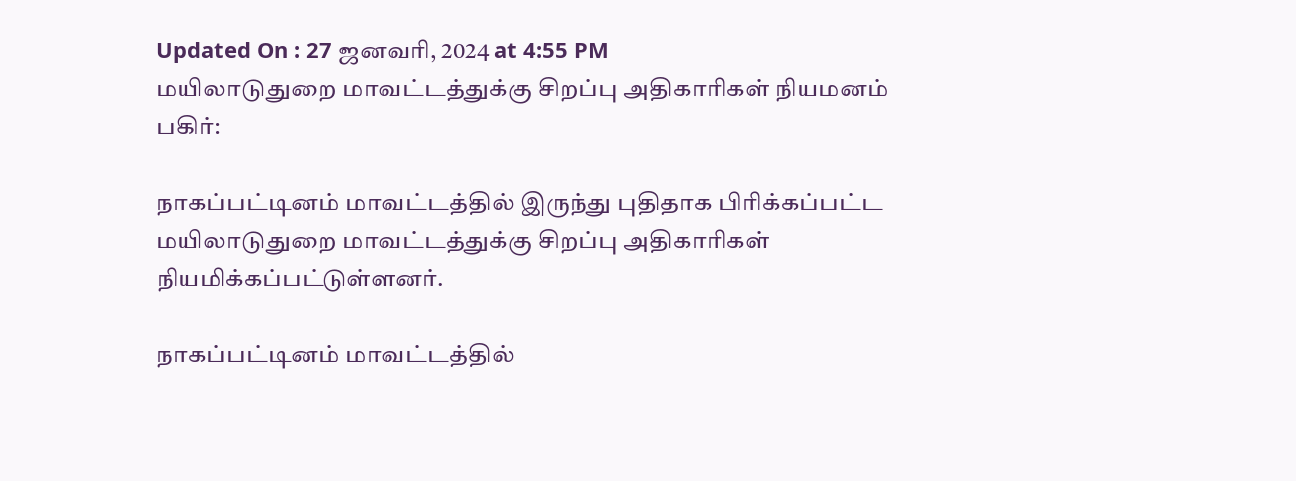Updated On : 27 ஜனவரி, 2024 at 4:55 PM
மயிலாடுதுறை மாவட்டத்துக்கு சிறப்பு அதிகாரிகள் நியமனம்
பகிர்:

நாகப்பட்டினம் மாவட்டத்தில் இருந்து புதிதாக பிரிக்கப்பட்ட மயிலாடுதுறை மாவட்டத்துக்கு சிறப்பு அதிகாரிகள் நியமிக்கப்பட்டுள்ளனர்.

நாகப்பட்டினம் மாவட்டத்தில்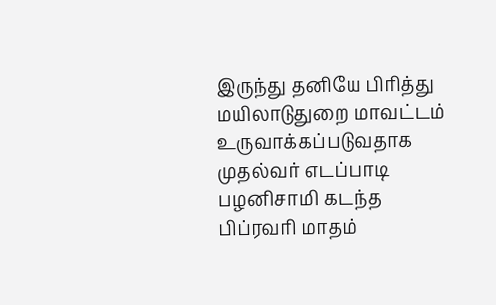இருந்து தனியே பிரித்து மயிலாடுதுறை மாவட்டம் உருவாக்கப்படுவதாக முதல்வர் எடப்பாடி பழனிசாமி கடந்த பிப்ரவரி மாதம்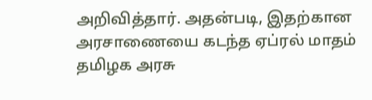அறிவித்தார். அதன்படி, இதற்கான அரசாணையை கடந்த ஏப்ரல் மாதம் தமிழக அரசு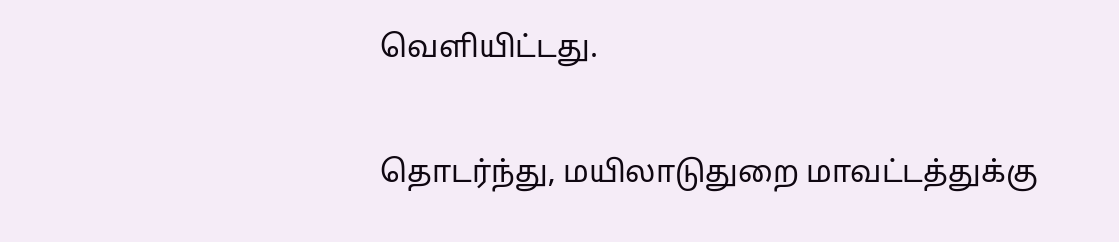வெளியிட்டது.

தொடர்ந்து, மயிலாடுதுறை மாவட்டத்துக்கு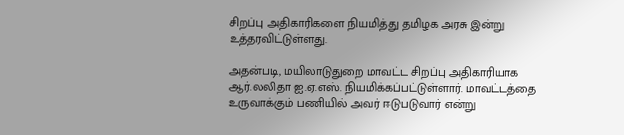சிறப்பு அதிகாரிகளை நியமித்து தமிழக அரசு இன்று உத்தரவிட்டுள்ளது.

அதன்படி, மயிலாடுதுறை மாவட்ட சிறப்பு அதிகாரியாக ஆர்.லலிதா ஐ.ஏ.எஸ். நியமிக்கப்பட்டுள்ளார். மாவட்டத்தை உருவாக்கும் பணியில் அவர் ஈடுபடுவார் என்று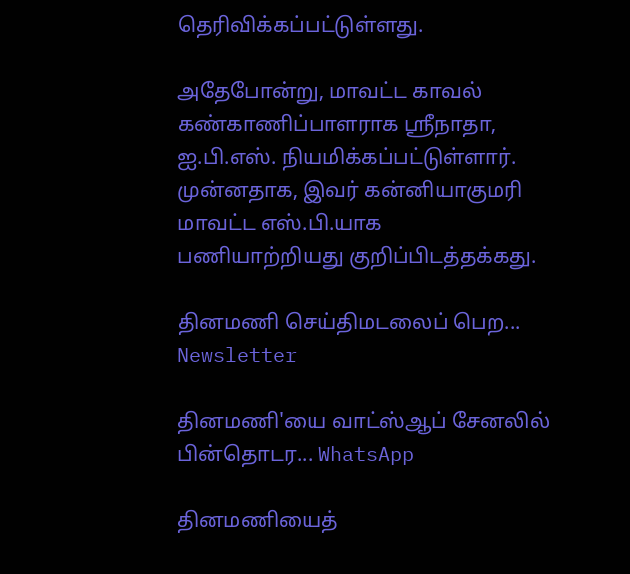தெரிவிக்கப்பட்டுள்ளது.

அதேபோன்று, மாவட்ட காவல் கண்காணிப்பாளராக ஸ்ரீநாதா, ஐ.பி.எஸ். நியமிக்கப்பட்டுள்ளார். முன்னதாக, இவர் கன்னியாகுமரி மாவட்ட எஸ்.பி.யாக பணியாற்றியது குறிப்பிடத்தக்கது.

தினமணி செய்திமடலைப் பெற... Newsletter

தினமணி'யை வாட்ஸ்ஆப் சேனலில் பின்தொடர... WhatsApp

தினமணியைத்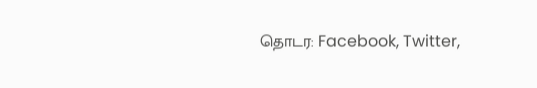தொடர: Facebook, Twitter,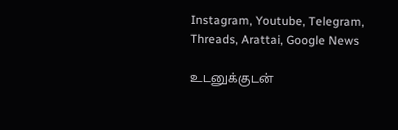Instagram, Youtube, Telegram, Threads, Arattai, Google News

உடனுக்குடன்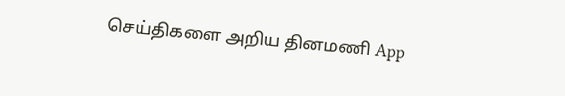செய்திகளை அறிய தினமணி App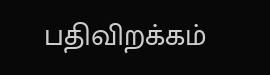பதிவிறக்கம்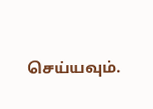செய்யவும்.